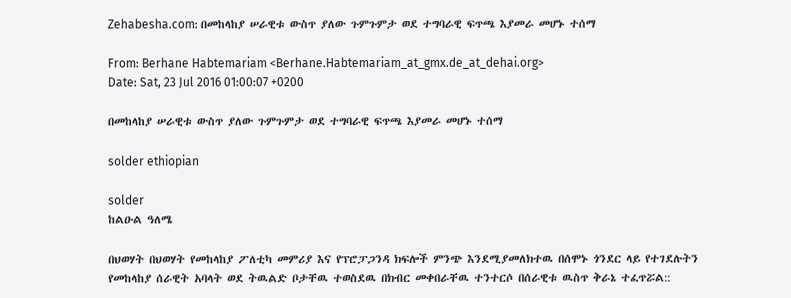Zehabesha.com: በመከላከያ ሠራዊቱ ውስጥ ያለው ጉምጉምታ ወደ ተግባራዊ ፍጥጫ እያመራ መሆኑ ተሰማ

From: Berhane Habtemariam <Berhane.Habtemariam_at_gmx.de_at_dehai.org>
Date: Sat, 23 Jul 2016 01:00:07 +0200

በመከላከያ ሠራዊቱ ውስጥ ያለው ጉምጉምታ ወደ ተግባራዊ ፍጥጫ እያመራ መሆኑ ተሰማ

solder ethiopian

solder
ከልዑል ዓለሜ

በህወሃት በህወሃት የመከላከያ ፖለቲካ መምሪያ እና የፕሮፓጋንዳ ክፍሎች ምንጭ እንደሚያመለክተዉ በሰሞኑ ጎንደር ላይ የተገደሉትን የመከላከያ ሰራዊት አባላት ወደ ትዉልድ ቦታቸዉ ተወስደዉ በክብር መቀበራቸዉ ተንተርሶ በሰራዊቱ ዉስጥ ቅራኔ ተፈጥሯል::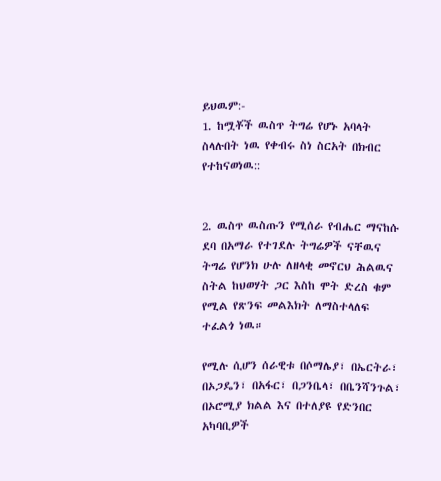ይህዉም:-
1. ከሟቾች ዉስጥ ትግሬ የሆኑ አባላት ስላሉበት ነዉ የቀብሩ ስነ ስርአት በክብር የተከናወነዉ::


2. ዉስጥ ዉስጡን የሚሰራ የብሔር ማናከሱ ደባ በአማራ የተገደሉ ትግሬዎች ናቸዉና ትግሬ የሆንክ ሁሉ ለዘላቂ መኖርህ ሕልዉና ስትል ከህወሃት ጋር እስከ ሞት ድረስ ቁም የሚል የጽንፍ መልእክት ለማስተላለፍ ተፈልጎ ነዉ።

የሚሉ ሲሆን ሰራዊቱ በሶማሌያ፣ በኤርትራ፣ በኦጋዴን፣ በአፋር፣ በጋንቤላ፣ በቤንሻንጉል፣ በኦሮሚያ ክልል እና በተለያዩ የድንበር አካባቢዎች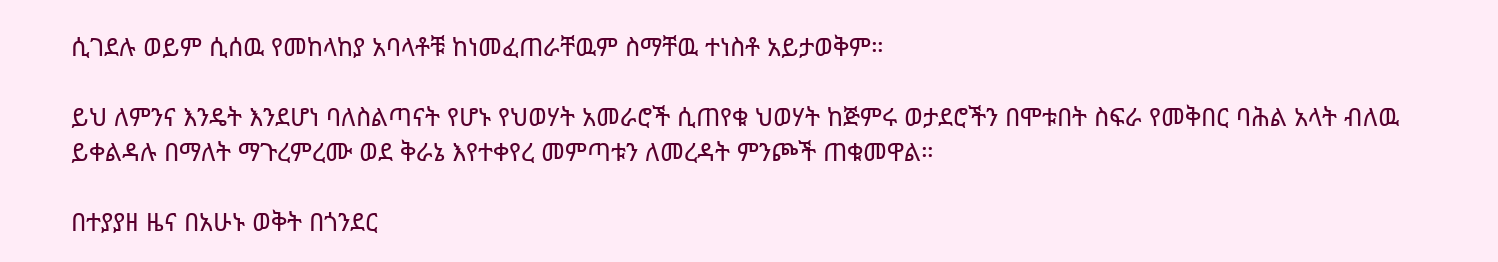ሲገደሉ ወይም ሲሰዉ የመከላከያ አባላቶቹ ከነመፈጠራቸዉም ስማቸዉ ተነስቶ አይታወቅም።

ይህ ለምንና እንዴት እንደሆነ ባለስልጣናት የሆኑ የህወሃት አመራሮች ሲጠየቁ ህወሃት ከጅምሩ ወታደሮችን በሞቱበት ስፍራ የመቅበር ባሕል አላት ብለዉ ይቀልዳሉ በማለት ማጉረምረሙ ወደ ቅራኔ እየተቀየረ መምጣቱን ለመረዳት ምንጮች ጠቁመዋል።

በተያያዘ ዜና በአሁኑ ወቅት በጎንደር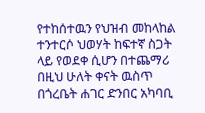የተከሰተዉን የህዝብ መከላከል ተንተርሶ ህወሃት ከፍተኛ ስጋት ላይ የወደቀ ሲሆን በተጨማሪ በዚህ ሁለት ቀናት ዉስጥ በጎረቤት ሐገር ድንበር አካባቢ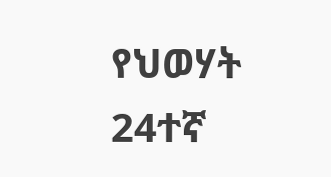የህወሃት 24ተኛ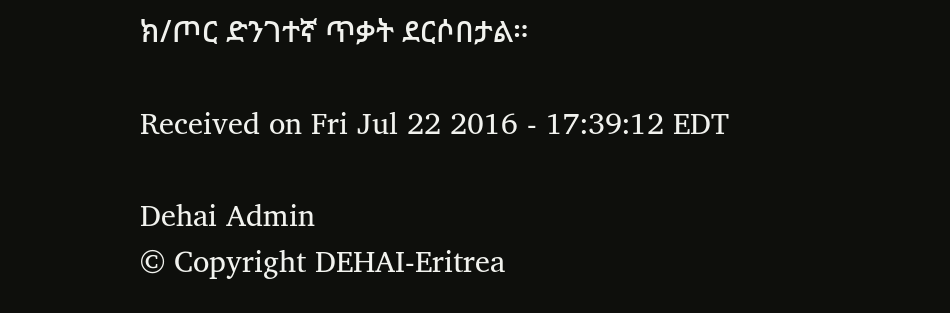ክ/ጦር ድንገተኛ ጥቃት ደርሶበታል።

Received on Fri Jul 22 2016 - 17:39:12 EDT

Dehai Admin
© Copyright DEHAI-Eritrea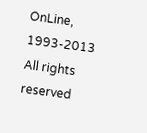OnLine, 1993-2013
All rights reserved